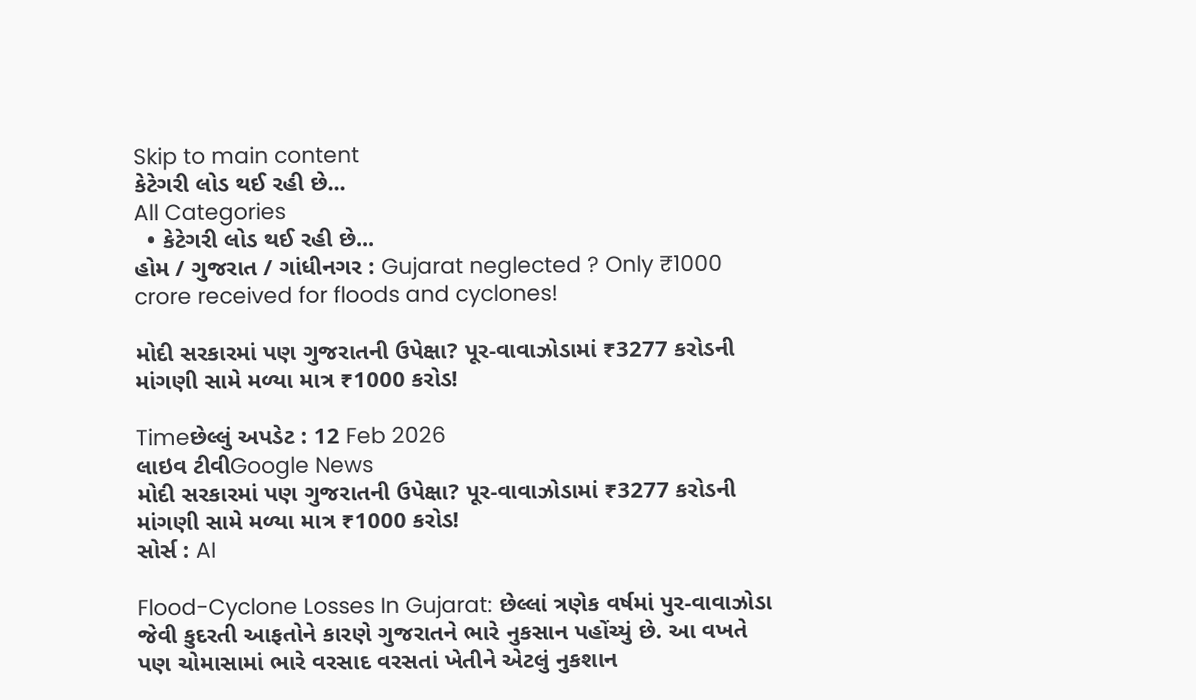Skip to main content
કેટેગરી લોડ થઈ રહી છે...
All Categories
  • કેટેગરી લોડ થઈ રહી છે...
હોમ / ગુજરાત / ગાંધીનગર : Gujarat neglected ? Only ₹1000 crore received for floods and cyclones!

મોદી સરકારમાં પણ ગુજરાતની ઉપેક્ષા? પૂર-વાવાઝોડામાં ₹3277 કરોડની માંગણી સામે મળ્યા માત્ર ₹1000 કરોડ!

Timeછેલ્લું અપડેટ : 12 Feb 2026
લાઇવ ટીવીGoogle News
મોદી સરકારમાં પણ ગુજરાતની ઉપેક્ષા? પૂર-વાવાઝોડામાં ₹3277 કરોડની માંગણી સામે મળ્યા માત્ર ₹1000 કરોડ!
સોર્સ : AI

Flood-Cyclone Losses In Gujarat: છેલ્લાં ત્રણેક વર્ષમાં પુર-વાવાઝોડા જેવી કુદરતી આફતોને કારણે ગુજરાતને ભારે નુકસાન પહોંચ્યું છે. આ વખતે પણ ચોમાસામાં ભારે વરસાદ વરસતાં ખેતીને એટલું નુકશાન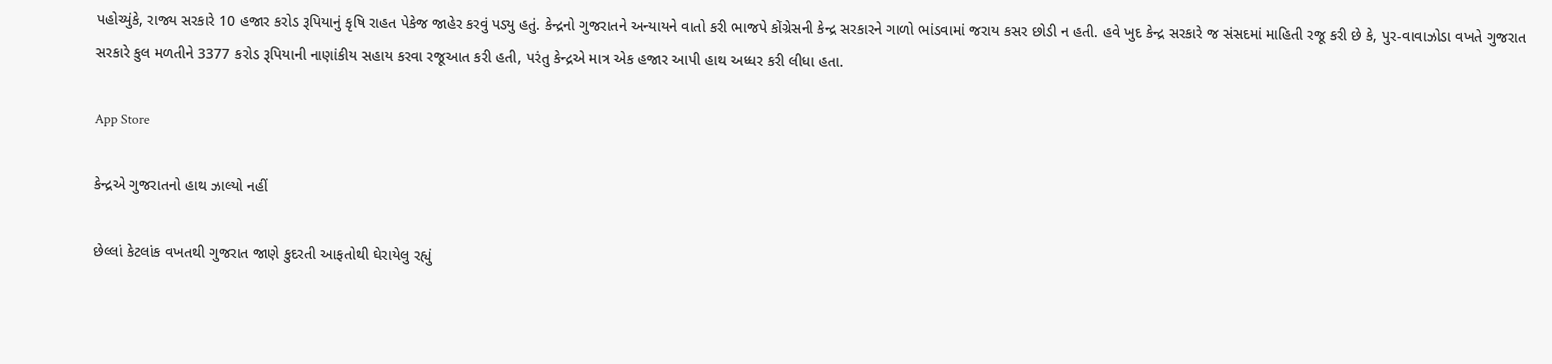પહોચ્યુંકે, રાજ્ય સરકારે 10 હજાર કરોડ રૂપિયાનું કૃષિ રાહત પેકેજ જાહેર કરવું પડ્યુ હતું. કેન્દ્રનો ગુજરાતને અન્યાયને વાતો કરી ભાજપે કોંગ્રેસની કેન્દ્ર સરકારને ગાળો ભાંડવામાં જરાય કસર છોડી ન હતી. હવે ખુદ કેન્દ્ર સરકારે જ સંસદમાં માહિતી રજૂ કરી છે કે, પુર-વાવાઝોડા વખતે ગુજરાત સરકારે કુલ મળતીને 3377 કરોડ રૂપિયાની નાણાંકીય સહાય કરવા રજૂઆત કરી હતી, પરંતુ કેન્દ્રએ માત્ર એક હજાર આપી હાથ અધ્ધર કરી લીધા હતા.

App Store

કેન્દ્રએ ગુજરાતનો હાથ ઝાલ્યો નહીં

છેલ્લાં કેટલાંક વખતથી ગુજરાત જાણે કુદરતી આફતોથી ઘેરાયેલુ રહ્યું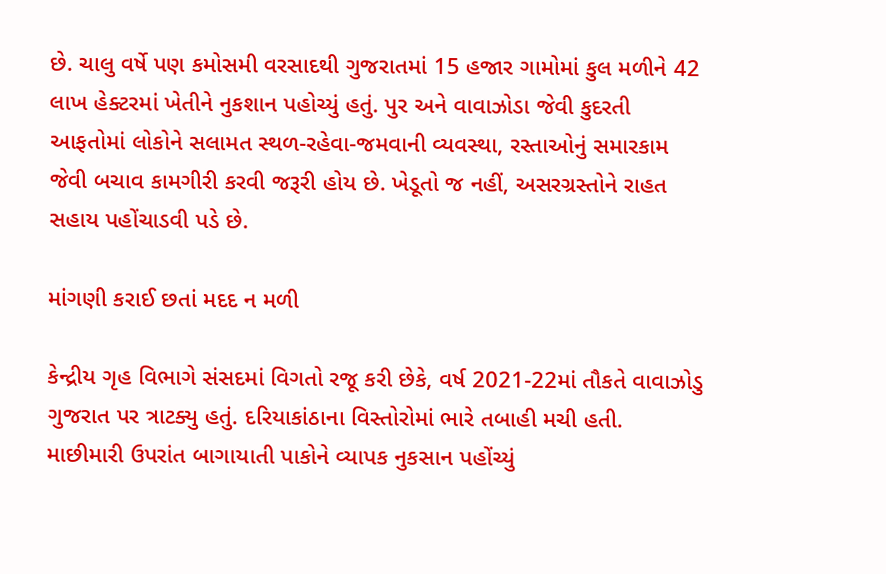છે. ચાલુ વર્ષે પણ કમોસમી વરસાદથી ગુજરાતમાં 15 હજાર ગામોમાં કુલ મળીને 42 લાખ હેક્ટરમાં ખેતીને નુકશાન પહોચ્યું હતું. પુર અને વાવાઝોડા જેવી કુદરતી આફતોમાં લોકોને સલામત સ્થળ-રહેવા-જમવાની વ્યવસ્થા, રસ્તાઓનું સમારકામ જેવી બચાવ કામગીરી કરવી જરૂરી હોય છે. ખેડૂતો જ નહીં, અસરગ્રસ્તોને રાહત સહાય પહોંચાડવી પડે છે.

માંગણી કરાઈ છતાં મદદ ન મળી

કેન્દ્રીય ગૃહ વિભાગે સંસદમાં વિગતો રજૂ કરી છેકે, વર્ષ 2021-22માં તૌકતે વાવાઝોડુ ગુજરાત પર ત્રાટક્યુ હતું. દરિયાકાંઠાના વિસ્તોરોમાં ભારે તબાહી મચી હતી. માછીમારી ઉપરાંત બાગાયાતી પાકોને વ્યાપક નુકસાન પહોંચ્યું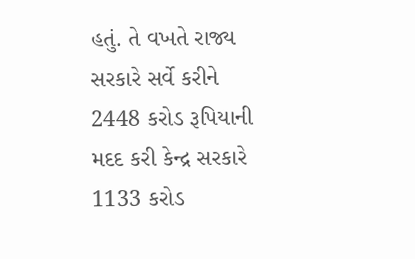હતું. તે વખતે રાજ્ય સરકારે સર્વે કરીને 2448 કરોડ રૂપિયાની મદદ કરી કેન્દ્ર સરકારે 1133 કરોડ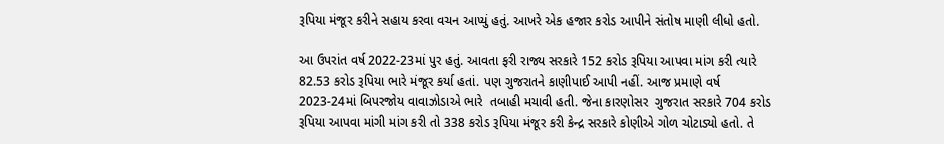રૂપિયા મંજૂર કરીને સહાય કરવા વચન આપ્યું હતું. આખરે એક હજાર કરોડ આપીને સંતોષ માણી લીધો હતો.

આ ઉપરાંત વર્ષ 2022-23માં પુર હતું. આવતા ફરી રાજ્ય સરકારે 152 કરોડ રૂપિયા આપવા માંગ કરી ત્યારે 82.53 કરોડ રૂપિયા ભારે મંજૂર કર્યા હતાં. પણ ગુજરાતને કાણીપાઈ આપી નહીં. આજ પ્રમાણે વર્ષ 2023-24માં બિપરજોય વાવાઝોડાએ ભારે  તબાહી મચાવી હતી. જેના કારણોસર  ગુજરાત સરકારે 704 કરોડ રૂપિયા આપવા માંગી માંગ કરી તો 338 કરોડ રૂપિયા મંજૂર કરી કેન્દ્ર સરકારે કોણીએ ગોળ ચોટાડ્યો હતો. તે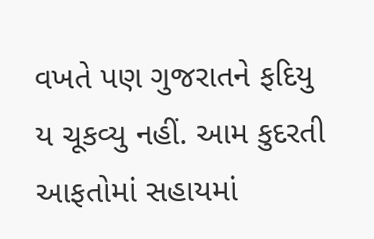વખતે પણ ગુજરાતને ફદિયુ ય ચૂકવ્યુ નહીં. આમ કુદરતી આફતોમાં સહાયમાં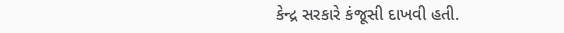કેન્દ્ર સરકારે કંજૂસી દાખવી હતી.